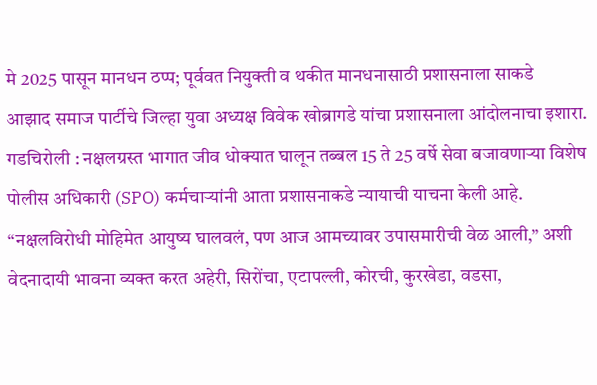मे 2025 पासून मानधन ठप्प; पूर्ववत नियुक्ती व थकीत मानधनासाठी प्रशासनाला साकडे
आझाद समाज पार्टीचे जिल्हा युवा अध्यक्ष विवेक खोब्रागडे यांचा प्रशासनाला आंदोलनाचा इशारा.
गडचिरोली : नक्षलग्रस्त भागात जीव धोक्यात घालून तब्बल 15 ते 25 वर्षे सेवा बजावणाऱ्या विशेष पोलीस अधिकारी (SPO) कर्मचाऱ्यांनी आता प्रशासनाकडे न्यायाची याचना केली आहे. “नक्षलविरोधी मोहिमेत आयुष्य घालवलं, पण आज आमच्यावर उपासमारीची वेळ आली,” अशी वेदनादायी भावना व्यक्त करत अहेरी, सिरोंचा, एटापल्ली, कोरची, कुरखेडा, वडसा,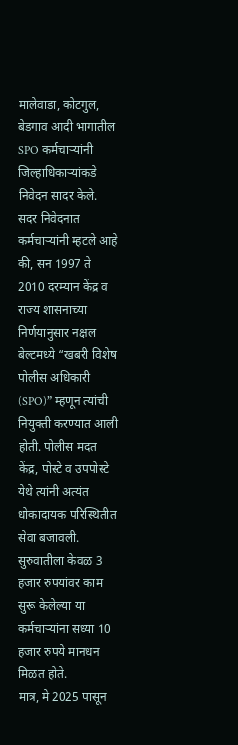मालेवाडा, कोटगुल, बेडगाव आदी भागातील SPO कर्मचाऱ्यांनी जिल्हाधिकाऱ्यांकडे निवेदन सादर केले.
सदर निवेदनात कर्मचाऱ्यांनी म्हटले आहे की, सन 1997 ते 2010 दरम्यान केंद्र व राज्य शासनाच्या निर्णयानुसार नक्षल बेल्टमध्ये “खबरी विशेष पोलीस अधिकारी (SPO)” म्हणून त्यांची नियुक्ती करण्यात आली होती. पोलीस मदत केंद्र, पोस्टे व उपपोस्टे येथे त्यांनी अत्यंत धोकादायक परिस्थितीत सेवा बजावली. सुरुवातीला केवळ 3 हजार रुपयांवर काम सुरू केलेल्या या कर्मचाऱ्यांना सध्या 10 हजार रुपये मानधन मिळत होते.
मात्र, मे 2025 पासून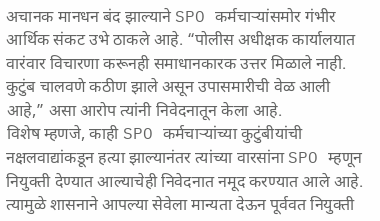अचानक मानधन बंद झाल्याने SPO कर्मचाऱ्यांसमोर गंभीर आर्थिक संकट उभे ठाकले आहे. “पोलीस अधीक्षक कार्यालयात वारंवार विचारणा करूनही समाधानकारक उत्तर मिळाले नाही. कुटुंब चालवणे कठीण झाले असून उपासमारीची वेळ आली आहे,” असा आरोप त्यांनी निवेदनातून केला आहे.
विशेष म्हणजे, काही SPO कर्मचाऱ्यांच्या कुटुंबीयांची नक्षलवाद्यांकडून हत्या झाल्यानंतर त्यांच्या वारसांना SPO म्हणून नियुक्ती देण्यात आल्याचेही निवेदनात नमूद करण्यात आले आहे. त्यामुळे शासनाने आपल्या सेवेला मान्यता देऊन पूर्ववत नियुक्ती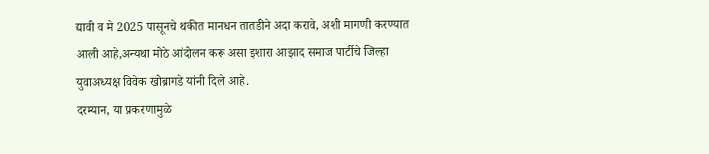द्यावी व मे 2025 पासूनचे थकीत मानधन तातडीने अदा करावे, अशी मागणी करण्यात आली आहे,अन्यथा मोठे आंदोलन करू असा इशारा आझाद समाज पार्टीचे जिल्हा युवाअध्यक्ष विवेक खोब्रागडे यांनी दिले आहे.
दरम्यान, या प्रकरणामुळे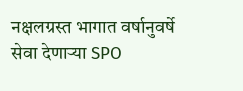नक्षलग्रस्त भागात वर्षानुवर्षे सेवा देणाऱ्या SPO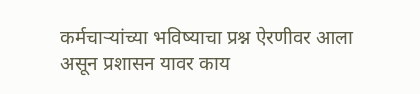कर्मचाऱ्यांच्या भविष्याचा प्रश्न ऐरणीवर आला असून प्रशासन यावर काय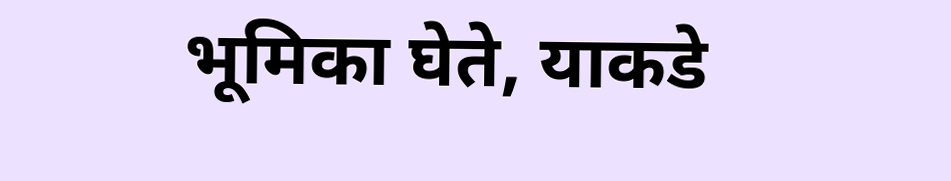भूमिका घेते, याकडे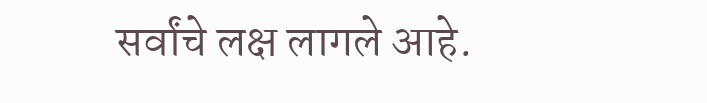सर्वांचे लक्ष लागले आहे.